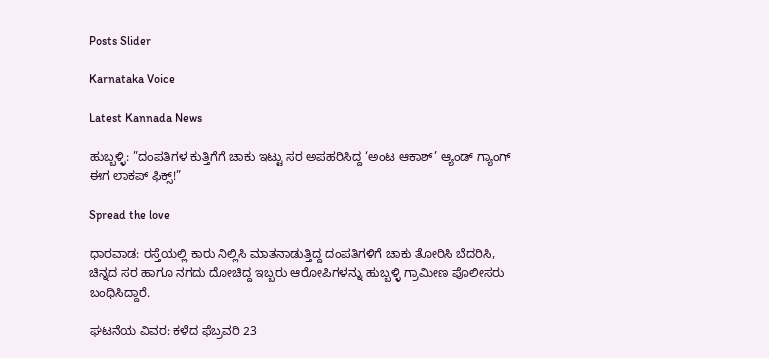Posts Slider

Karnataka Voice

Latest Kannada News

ಹುಬ್ಬಳ್ಳಿ: ”ದಂಪತಿಗಳ ಕುತ್ತಿಗೆಗೆ ಚಾಕು ಇಟ್ಟು ಸರ ಅಪಹರಿಸಿದ್ದ ‘ಅಂಟ ಆಕಾಶ್’ ಆ್ಯಂಡ್ ಗ್ಯಾಂಗ್ ಈಗ ಲಾಕಪ್ ಫಿಕ್ಸ್!”

Spread the love

ಧಾರವಾಡ: ರಸ್ತೆಯಲ್ಲಿ ಕಾರು ನಿಲ್ಲಿಸಿ ಮಾತನಾಡುತ್ತಿದ್ದ ದಂಪತಿಗಳಿಗೆ ಚಾಕು ತೋರಿಸಿ ಬೆದರಿಸಿ, ಚಿನ್ನದ ಸರ ಹಾಗೂ ನಗದು ದೋಚಿದ್ದ ಇಬ್ಬರು ಆರೋಪಿಗಳನ್ನು ಹುಬ್ಬಳ್ಳಿ ಗ್ರಾಮೀಣ ಪೊಲೀಸರು ಬಂಧಿಸಿದ್ದಾರೆ.

ಘಟನೆಯ ವಿವರ: ಕಳೆದ ಫೆಬ್ರವರಿ 23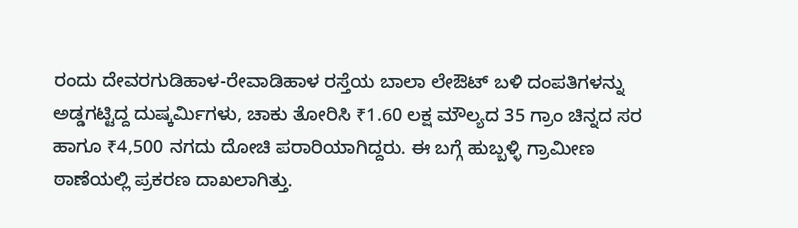ರಂದು ದೇವರಗುಡಿಹಾಳ-ರೇವಾಡಿಹಾಳ ರಸ್ತೆಯ ಬಾಲಾ ಲೇಔಟ್ ಬಳಿ ದಂಪತಿಗಳನ್ನು ಅಡ್ಡಗಟ್ಟಿದ್ದ ದುಷ್ಕರ್ಮಿಗಳು, ಚಾಕು ತೋರಿಸಿ ₹1.60 ಲಕ್ಷ ಮೌಲ್ಯದ 35 ಗ್ರಾಂ ಚಿನ್ನದ ಸರ ಹಾಗೂ ₹4,500 ನಗದು ದೋಚಿ ಪರಾರಿಯಾಗಿದ್ದರು. ಈ ಬಗ್ಗೆ ಹುಬ್ಬಳ್ಳಿ ಗ್ರಾಮೀಣ ಠಾಣೆಯಲ್ಲಿ ಪ್ರಕರಣ ದಾಖಲಾಗಿತ್ತು.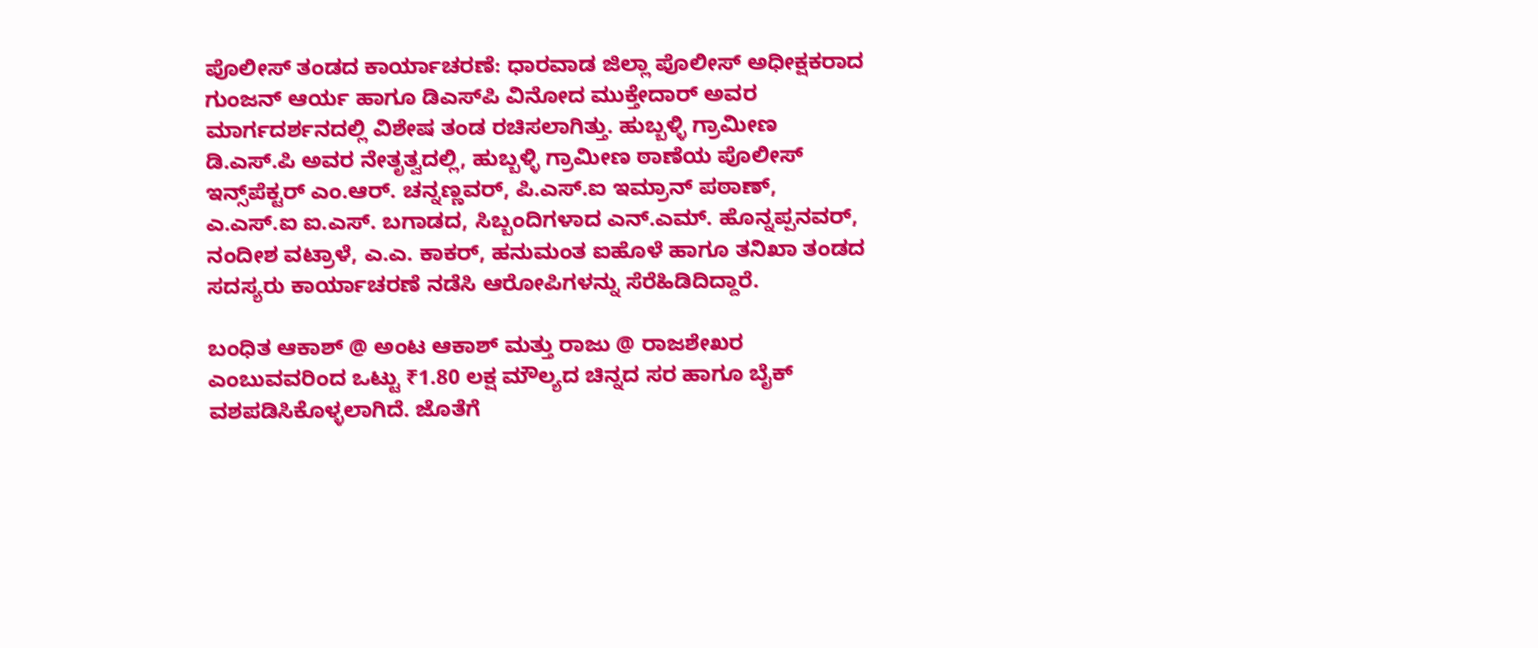ಪೊಲೀಸ್ ತಂಡದ ಕಾರ್ಯಾಚರಣೆ: ಧಾರವಾಡ ಜಿಲ್ಲಾ ಪೊಲೀಸ್ ಅಧೀಕ್ಷಕರಾದ ಗುಂಜನ್ ಆರ್ಯ ಹಾಗೂ ಡಿಎಸ್‌ಪಿ ವಿನೋದ ಮುಕ್ತೇದಾರ್ ಅವರ ಮಾರ್ಗದರ್ಶನದಲ್ಲಿ ವಿಶೇಷ ತಂಡ ರಚಿಸಲಾಗಿತ್ತು. ಹುಬ್ಬಳ್ಳಿ ಗ್ರಾಮೀಣ ಡಿ.ಎಸ್.ಪಿ ಅವರ ನೇತೃತ್ವದಲ್ಲಿ, ಹುಬ್ಬಳ್ಳಿ ಗ್ರಾಮೀಣ ಠಾಣೆಯ ಪೊಲೀಸ್ ಇನ್ಸ್‌ಪೆಕ್ಟರ್ ಎಂ.ಆರ್. ಚನ್ನಣ್ಣವರ್, ಪಿ.ಎಸ್.ಐ ಇಮ್ರಾನ್ ಪಠಾಣ್, ಎ.ಎಸ್.ಐ ಐ.ಎಸ್. ಬಗಾಡದ, ಸಿಬ್ಬಂದಿಗಳಾದ ಎನ್.ಎಮ್. ಹೊನ್ನಪ್ಪನವರ್, ನಂದೀಶ ವಟ್ರಾಳೆ, ಎ.ಎ. ಕಾಕರ್, ಹನುಮಂತ ಐಹೊಳೆ ಹಾಗೂ ತನಿಖಾ ತಂಡದ ಸದಸ್ಯರು ಕಾರ್ಯಾಚರಣೆ ನಡೆಸಿ ಆರೋಪಿಗಳನ್ನು ಸೆರೆಹಿಡಿದಿದ್ದಾರೆ.

ಬಂಧಿತ ಆಕಾಶ್ @ ಅಂಟ ಆಕಾಶ್ ಮತ್ತು ರಾಜು @ ರಾಜಶೇಖರ ಎಂಬುವವರಿಂದ ಒಟ್ಟು ₹1.80 ಲಕ್ಷ ಮೌಲ್ಯದ ಚಿನ್ನದ ಸರ ಹಾಗೂ ಬೈಕ್ ವಶಪಡಿಸಿಕೊಳ್ಳಲಾಗಿದೆ. ಜೊತೆಗೆ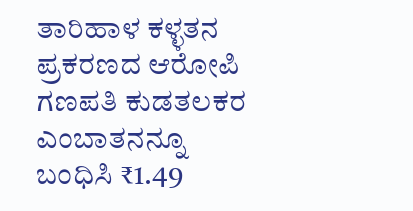ತಾರಿಹಾಳ ಕಳ್ಳತನ ಪ್ರಕರಣದ ಆರೋಪಿ ಗಣಪತಿ ಕುಡತಲಕರ ಎಂಬಾತನನ್ನೂ ಬಂಧಿಸಿ ₹1.49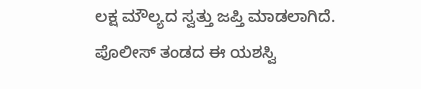ಲಕ್ಷ ಮೌಲ್ಯದ ಸ್ವತ್ತು ಜಪ್ತಿ ಮಾಡಲಾಗಿದೆ. ಪೊಲೀಸ್ ತಂಡದ ಈ ಯಶಸ್ವಿ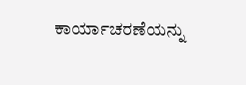ಕಾರ್ಯಾಚರಣೆಯನ್ನು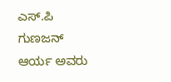ಎಸ್.ಪಿ ಗುಣಜನ್ ಆರ್ಯ ಅವರು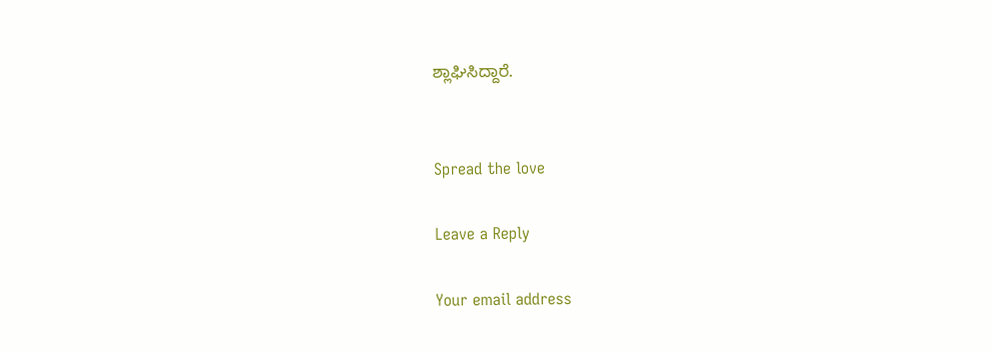ಶ್ಲಾಘಿಸಿದ್ದಾರೆ.


Spread the love

Leave a Reply

Your email address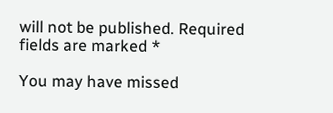will not be published. Required fields are marked *

You may have missed